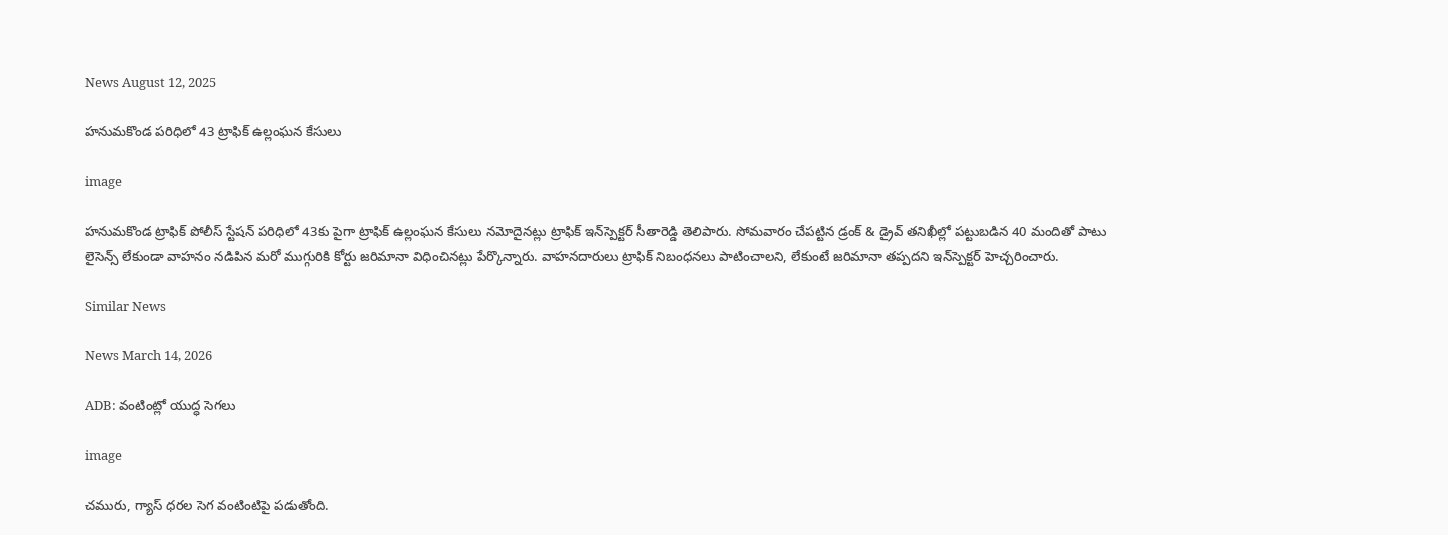News August 12, 2025

హనుమకొండ పరిధిలో 43 ట్రాఫిక్ ఉల్లంఘన కేసులు

image

హనుమకొండ ట్రాఫిక్ పోలీస్ స్టేషన్ పరిధిలో 43కు పైగా ట్రాఫిక్ ఉల్లంఘన కేసులు నమోదైనట్లు ట్రాఫిక్ ఇన్‌స్పెక్టర్ సీతారెడ్డి తెలిపారు. సోమవారం చేపట్టిన డ్రంక్ & డ్రైవ్ తనిఖీల్లో పట్టుబడిన 40 మందితో పాటు లైసెన్స్ లేకుండా వాహనం నడిపిన మరో ముగ్గురికి కోర్టు జరిమానా విధించినట్లు పేర్కొన్నారు. వాహనదారులు ట్రాఫిక్ నిబంధనలు పాటించాలని, లేకుంటే జరిమానా తప్పదని ఇన్‌స్పెక్టర్ హెచ్చరించారు.

Similar News

News March 14, 2026

ADB: వంటింట్లో యుద్ధ సెగలు

image

చమురు, గ్యాస్ ధరల సెగ వంటింటిపై పడుతోంది.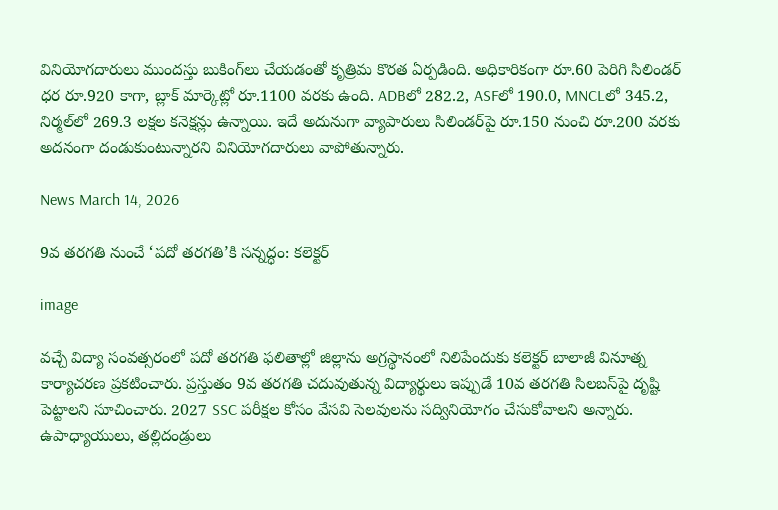వినియోగదారులు ముందస్తు బుకింగ్‌లు చేయడంతో కృత్రిమ కొరత ఏర్పడింది. అధికారికంగా రూ.60 పెరిగి సిలిండర్ ధర రూ.920 కాగా, బ్లాక్ మార్కెట్లో రూ.1100 వరకు ఉంది. ADBలో 282.2, ASFలో 190.0, MNCLలో 345.2, నిర్మల్‌లో 269.3 లక్షల కనెక్షన్లు ఉన్నాయి. ఇదే అదునుగా వ్యాపారులు సిలిండర్‌పై రూ.150 నుంచి రూ.200 వరకు అదనంగా దండుకుంటున్నారని వినియోగదారులు వాపోతున్నారు.

News March 14, 2026

9వ తరగతి నుంచే ‘పదో తరగతి’కి సన్నద్ధం: కలెక్టర్

image

వచ్చే విద్యా సంవత్సరంలో పదో తరగతి ఫలితాల్లో జిల్లాను అగ్రస్థానంలో నిలిపేందుకు కలెక్టర్ బాలాజీ వినూత్న కార్యాచరణ ప్రకటించారు. ప్రస్తుతం 9వ తరగతి చదువుతున్న విద్యార్థులు ఇప్పుడే 10వ తరగతి సిలబస్‌పై దృష్టి పెట్టాలని సూచించారు. 2027 SSC పరీక్షల కోసం వేసవి సెలవులను సద్వినియోగం చేసుకోవాలని అన్నారు. ఉపాధ్యాయులు, తల్లిదండ్రులు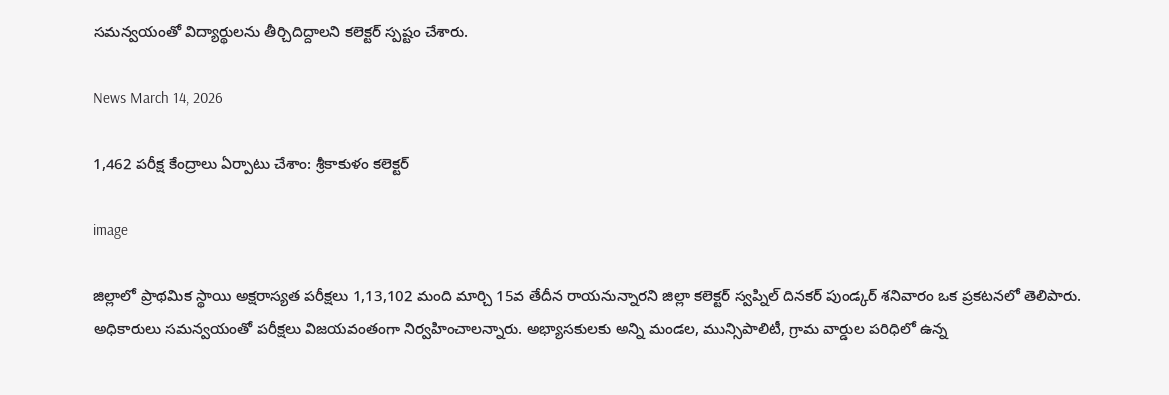సమన్వయంతో విద్యార్థులను తీర్చిదిద్దాలని కలెక్టర్ స్పష్టం చేశారు.

News March 14, 2026

1,462 పరీక్ష కేంద్రాలు ఏర్పాటు చేశాం: శ్రీకాకుళం కలెక్టర్

image

జిల్లాలో ప్రాథమిక స్థాయి అక్షరాస్యత పరీక్షలు 1,13,102 మంది మార్చి 15వ తేదీన రాయనున్నారని జిల్లా కలెక్టర్ స్వప్నిల్ దినకర్ పుండ్కర్ శనివారం ఒక ప్రకటనలో తెలిపారు. అధికారులు సమన్వయంతో పరీక్షలు విజయవంతంగా నిర్వహించాలన్నారు. అభ్యాసకులకు అన్ని మండల, మున్సిపాలిటీ, గ్రామ వార్డుల పరిధిలో ఉన్న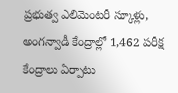ప్రభుత్వ ఎలిమెంటరీ స్కూళ్లు, అంగన్వాడీ కేంద్రాల్లో 1,462 పరీక్ష కేంద్రాలు ఏర్పాటు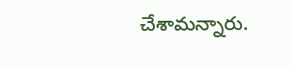చేశామన్నారు.